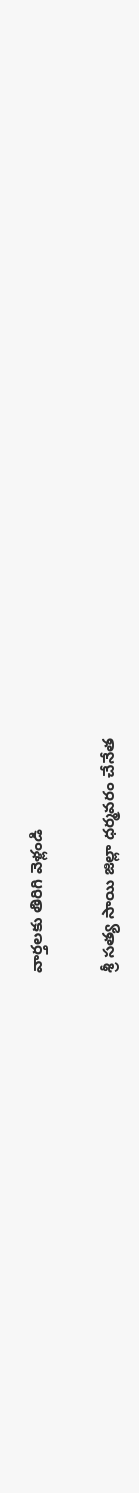వార్తలకు తిరిగి వెళ్లండి

శ్రీ సత్య సాయి జిల్లా ధర్మవరం చేనేత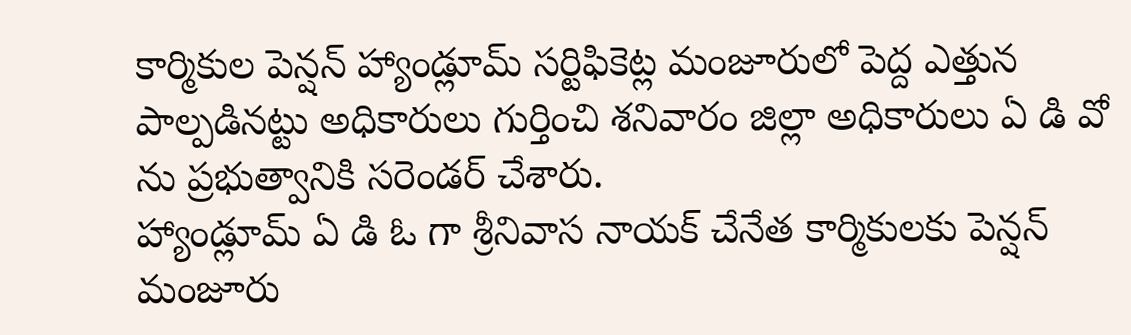కార్మికుల పెన్షన్ హ్యాండ్లూమ్ సర్టిఫికెట్ల మంజూరులో పెద్ద ఎత్తున పాల్పడినట్టు అధికారులు గుర్తించి శనివారం జిల్లా అధికారులు ఏ డి వో ను ప్రభుత్వానికి సరెండర్ చేశారు.
హ్యాండ్లూమ్ ఏ డి ఓ గా శ్రీనివాస నాయక్ చేనేత కార్మికులకు పెన్షన్ మంజూరు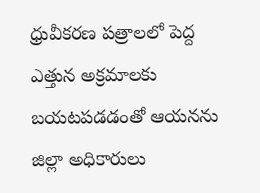ధ్రువీకరణ పత్రాలలో పెద్ద ఎత్తున అక్రమాలకు బయటపడడంతో ఆయనను జిల్లా అధికారులు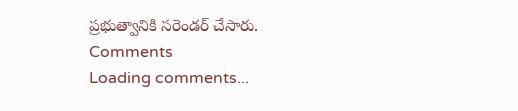ప్రభుత్వానికి సరెండర్ చేసారు.
Comments
Loading comments...